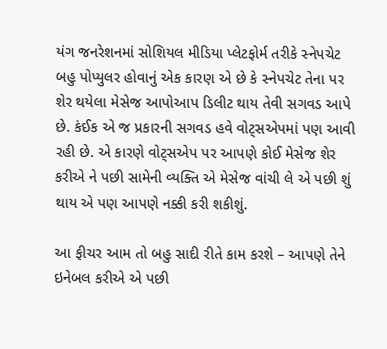યંગ જનરેશનમાં સોશિયલ મીડિયા પ્લેટફોર્મ તરીકે સ્નેપચેટ બહુ પોપ્યુલર હોવાનું એક કારણ એ છે કે સ્નેપચેટ તેના પર શેર થયેલા મેસેજ આપોઆપ ડિલીટ થાય તેવી સગવડ આપે છે. કંઈક એ જ પ્રકારની સગવડ હવે વોટ્સએપમાં પણ આવી રહી છે. એ કારણે વોટ્સએપ પર આપણે કોઈ મેસેજ શેર કરીએ ને પછી સામેની વ્યક્તિ એ મેસેજ વાંચી લે એ પછી શું થાય એ પણ આપણે નક્કી કરી શકીશું.

આ ફીચર આમ તો બહુ સાદી રીતે કામ કરશે – આપણે તેને ઇનેબલ કરીએ એ પછી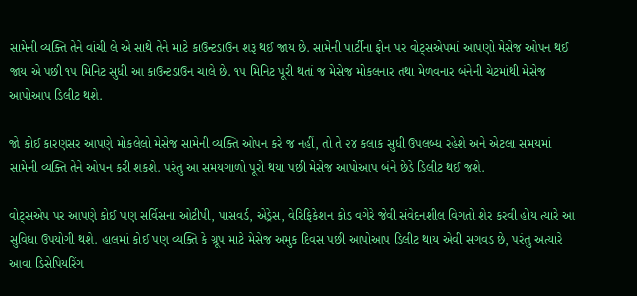સામેની વ્યક્તિ તેને વાંચી લે એ સાથે તેને માટે કાઉન્ટડાઉન શરૂ થઈ જાય છે. સામેની પાર્ટીના ફોન પર વોટ્સએપમાં આપણો મેસેજ ઓપન થઈ જાય એ પછી ૧૫ મિનિટ સુધી આ કાઉન્ટડાઉન ચાલે છે. ૧૫ મિનિટ પૂરી થતાં જ મેસેજ મોકલનાર તથા મેળવનાર બંનેની ચેટમાંથી મેસેજ આપોઆપ ડિલીટ થશે.

જો કોઈ કારણસર આપણે મોકલેલો મેસેજ સામેની વ્યક્તિ ઓપન કરે જ નહીં, તો તે ૨૪ કલાક સુધી ઉપલબ્ધ રહેશે અને એટલા સમયમાં સામેની વ્યક્તિ તેને ઓપન કરી શકશે. પરંતુ આ સમયગાળો પૂરો થયા પછી મેસેજ આપોઆપ બંને છેડે ડિલીટ થઈ જશે.

વોટ્સએપ પર આપણે કોઈ પણ સર્વિસના ઓટીપી, પાસવર્ડ, એડ્રેસ, વેરિફિકેશન કોડ વગેરે જેવી સંવેદનશીલ વિગતો શેર કરવી હોય ત્યારે આ સુવિધા ઉપયોગી થશે. હાલમાં કોઈ પણ વ્યક્તિ કે ગ્રૂપ માટે મેસેજ અમુક દિવસ પછી આપોઆપ ડિલીટ થાય એવી સગવડ છે, પરંતુ અત્યારે આવા ડિસેપિયરિંગ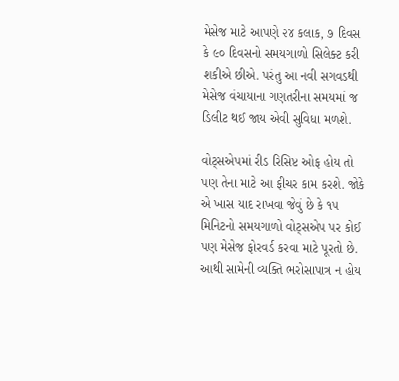મેસેજ માટે આપણે ૨૪ કલાક, ૭ દિવસ કે ૯૦ દિવસનો સમયગાળો સિલેક્ટ કરી શકીએ છીએ. પરંતુ આ નવી સગવડથી મેસેજ વંચાયાના ગણતરીના સમયમાં જ ડિલીટ થઈ જાય એવી સુવિધા મળશે.

વોટ્સએપમાં રીડ રિસિપ્ટ ઓફ હોય તો પણ તેના માટે આ ફીચર કામ કરશે. જોકે એ ખાસ યાદ રાખવા જેવું છે કે ૧૫ મિનિટનો સમયગાળો વોટ્સએપ પર કોઈ પણ મેસેજ ફોરવર્ડ કરવા માટે પૂરતો છે.
આથી સામેની વ્યક્તિ ભરોસાપાત્ર ન હોય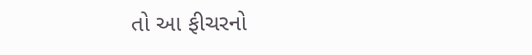તો આ ફીચરનો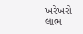ખરેખરો લાભ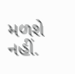મળશે નહીં.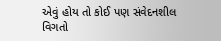એવું હોય તો કોઈ પણ સંવેદનશીલ વિગતો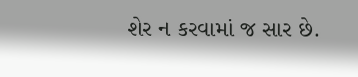શેર ન કરવામાં જ સાર છે.